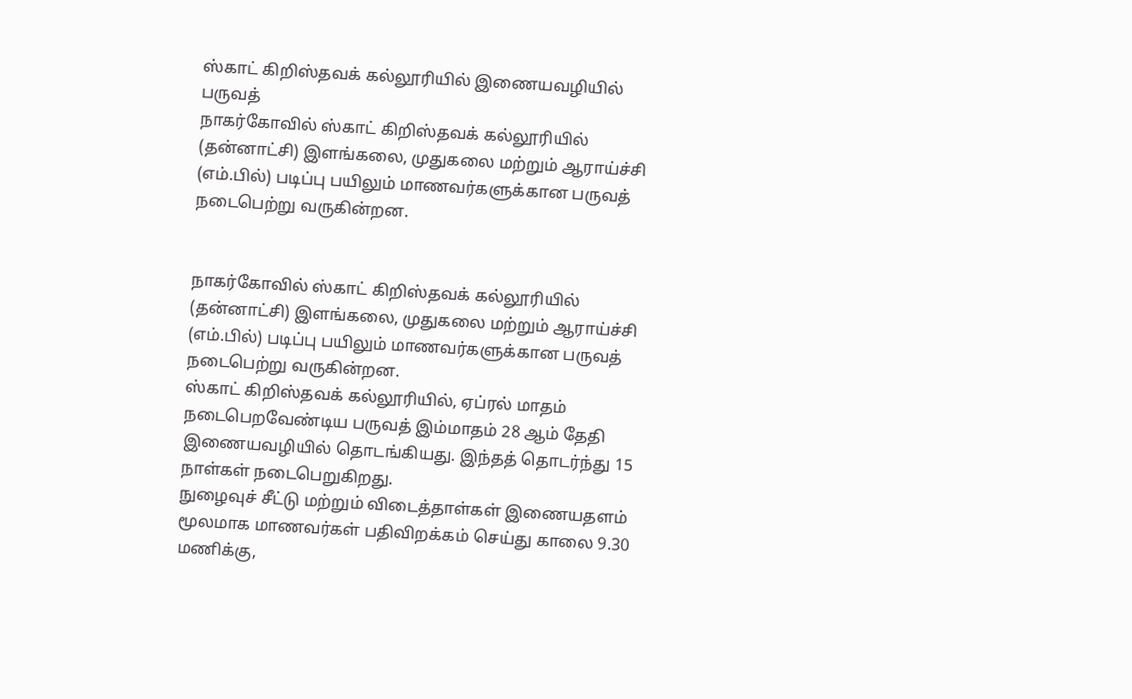ஸ்காட் கிறிஸ்தவக் கல்லூரியில் இணையவழியில் பருவத்
நாகர்கோவில் ஸ்காட் கிறிஸ்தவக் கல்லூரியில் (தன்னாட்சி) இளங்கலை, முதுகலை மற்றும் ஆராய்ச்சி (எம்.பில்) படிப்பு பயிலும் மாணவர்களுக்கான பருவத் நடைபெற்று வருகின்றன.


நாகர்கோவில் ஸ்காட் கிறிஸ்தவக் கல்லூரியில் (தன்னாட்சி) இளங்கலை, முதுகலை மற்றும் ஆராய்ச்சி (எம்.பில்) படிப்பு பயிலும் மாணவர்களுக்கான பருவத் நடைபெற்று வருகின்றன.
ஸ்காட் கிறிஸ்தவக் கல்லூரியில், ஏப்ரல் மாதம் நடைபெறவேண்டிய பருவத் இம்மாதம் 28 ஆம் தேதி இணையவழியில் தொடங்கியது. இந்தத் தொடர்ந்து 15 நாள்கள் நடைபெறுகிறது.
நுழைவுச் சீட்டு மற்றும் விடைத்தாள்கள் இணையதளம் மூலமாக மாணவர்கள் பதிவிறக்கம் செய்து காலை 9.30 மணிக்கு,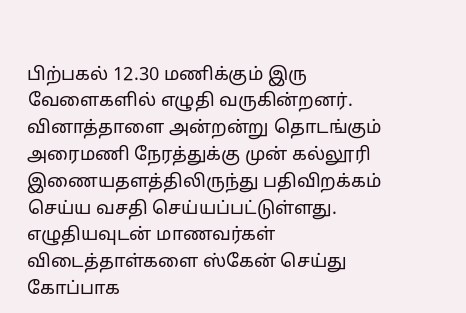பிற்பகல் 12.30 மணிக்கும் இரு வேளைகளில் எழுதி வருகின்றனர். வினாத்தாளை அன்றன்று தொடங்கும் அரைமணி நேரத்துக்கு முன் கல்லூரி இணையதளத்திலிருந்து பதிவிறக்கம் செய்ய வசதி செய்யப்பட்டுள்ளது.
எழுதியவுடன் மாணவர்கள் விடைத்தாள்களை ஸ்கேன் செய்து கோப்பாக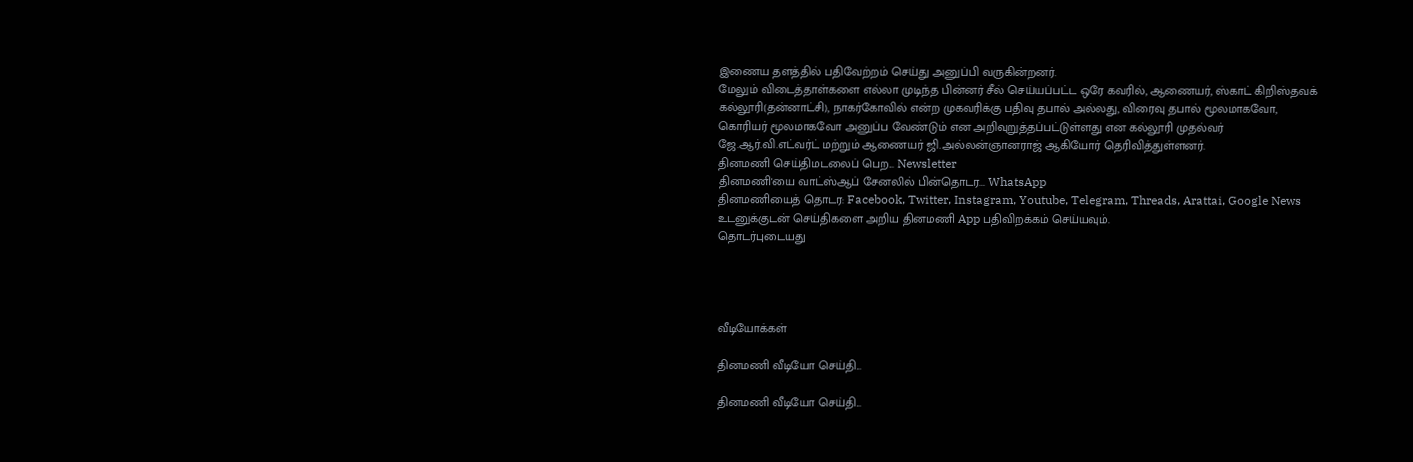இணைய தளத்தில் பதிவேற்றம் செய்து அனுப்பி வருகின்றனர்.
மேலும் விடைத்தாள்களை எல்லா முடிந்த பின்னர் சீல் செய்யப்பட்ட ஒரே கவரில், ஆணையர், ஸ்காட் கிறிஸ்தவக் கல்லூரி(தன்னாட்சி), நாகர்கோவில் என்ற முகவரிக்கு பதிவு தபால் அல்லது, விரைவு தபால் மூலமாகவோ, கொரியர் மூலமாகவோ அனுப்ப வேண்டும் என அறிவுறுத்தப்பட்டுள்ளது என கல்லூரி முதல்வர் ஜே.ஆர்.வி.எட்வர்ட் மற்றும் ஆணையர் ஜி.அல்லன்ஞானராஜ் ஆகியோர் தெரிவித்துள்ளனர்.
தினமணி செய்திமடலைப் பெற... Newsletter
தினமணி'யை வாட்ஸ்ஆப் சேனலில் பின்தொடர... WhatsApp
தினமணியைத் தொடர: Facebook, Twitter, Instagram, Youtube, Telegram, Threads, Arattai, Google News
உடனுக்குடன் செய்திகளை அறிய தினமணி App பதிவிறக்கம் செய்யவும்.
தொடர்புடையது




வீடியோக்கள்

தினமணி வீடியோ செய்தி...

தினமணி வீடியோ செய்தி...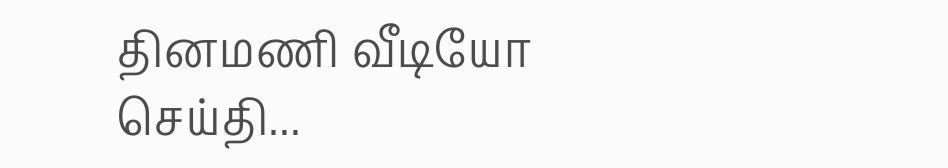தினமணி வீடியோ செய்தி...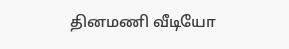தினமணி வீடியோ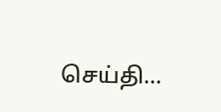செய்தி...